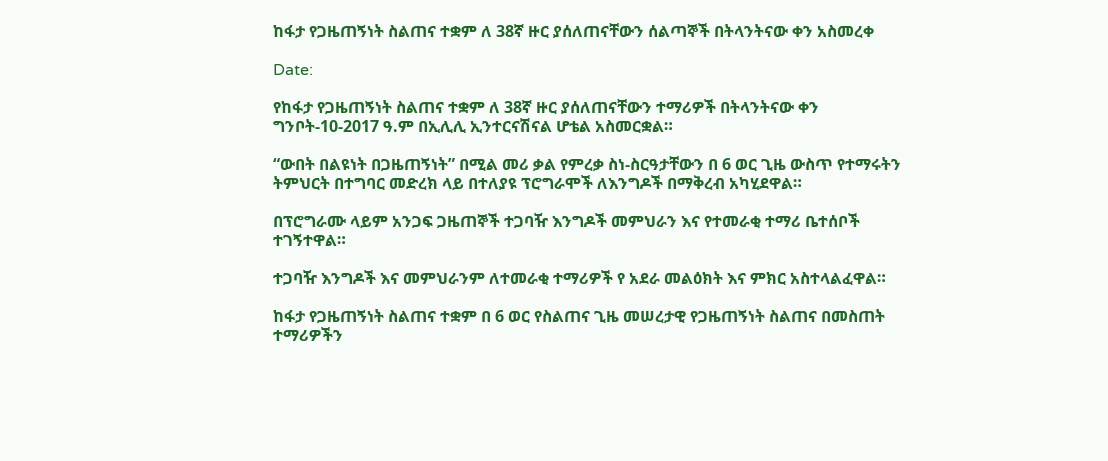ከፋታ የጋዜጠኝነት ስልጠና ተቋም ለ 38ኛ ዙር ያሰለጠናቸውን ሰልጣኞች በትላንትናው ቀን አስመረቀ

Date:

የከፋታ የጋዜጠኝነት ስልጠና ተቋም ለ 38ኛ ዙር ያሰለጠናቸውን ተማሪዎች በትላንትናው ቀን ግንቦት-10-2017 ዓ.ም በኢሊሊ ኢንተርናሽናል ሆቴል አስመርቋል።

“ውበት በልዩነት በጋዜጠኝነት” በሚል መሪ ቃል የምረቃ ስነ-ስርዓታቸውን በ 6 ወር ጊዜ ውስጥ የተማሩትን ትምህርት በተግባር መድረክ ላይ በተለያዩ ፕሮግራሞች ለእንግዶች በማቅረብ አካሂደዋል።

በፕሮግራሙ ላይም አንጋፍ ጋዜጠኞች ተጋባዥ እንግዶች መምህራን እና የተመራቂ ተማሪ ቤተሰቦች ተገኝተዋል።

ተጋባዥ እንግዶች እና መምህራንም ለተመራቂ ተማሪዎች የ አደራ መልዕክት እና ምክር አስተላልፈዋል።

ከፋታ የጋዜጠኝነት ስልጠና ተቋም በ 6 ወር የስልጠና ጊዜ መሠረታዊ የጋዜጠኝነት ስልጠና በመስጠት ተማሪዎችን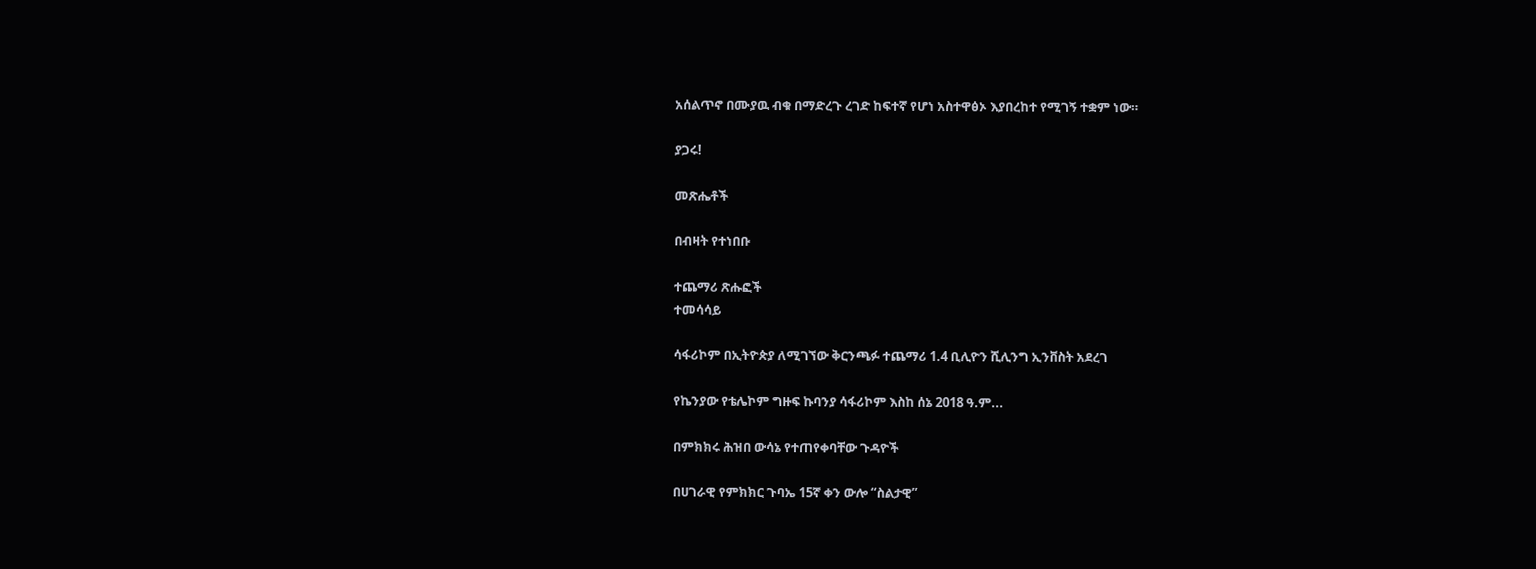አሰልጥኖ በሙያዉ ብቁ በማድረጉ ረገድ ከፍተኛ የሆነ አስተዋፅኦ እያበረከተ የሚገኝ ተቋም ነው።

ያጋሩ!

መጽሔቶች

በብዛት የተነበቡ

ተጨማሪ ጽሑፎች
ተመሳሳይ

ሳፋሪኮም በኢትዮጵያ ለሚገኘው ቅርንጫፉ ተጨማሪ 1.4 ቢሊዮን ሺሊንግ ኢንቨስት አደረገ

የኬንያው የቴሌኮም ግዙፍ ኩባንያ ሳፋሪኮም እስከ ሰኔ 2018 ዓ.ም...

በምክክሩ ሕዝበ ውሳኔ የተጠየቀባቸው ጉዳዮች

በሀገራዊ የምክክር ጉባኤ 15ኛ ቀን ውሎ “ስልታዊ”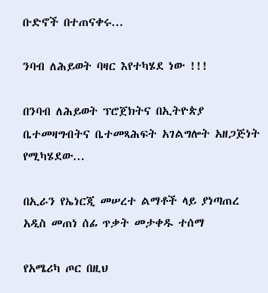ቡድኖች በተጠናቀሩ...

ንባብ ለሕይወት ባዛር እየተካሄደ ነው !!!

በንባብ ለሕይወት ፕሮጀክትና በኢትዮጵያ ቤተመዛግብትና ቤተመጻሕፍት አገልግሎት አዘጋጅነት የሚካሄደው...

በኢራን የኤነርጂ መሠረተ ልማቶች ላይ ያነጣጠረ አዲስ መጠነ ሰፊ ጥቃት መታቀዱ ተሰማ

የአሜሪካ ጦር በዚህ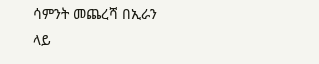ሳምንት መጨረሻ በኢራን ላይ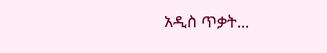አዲስ ጥቃት...